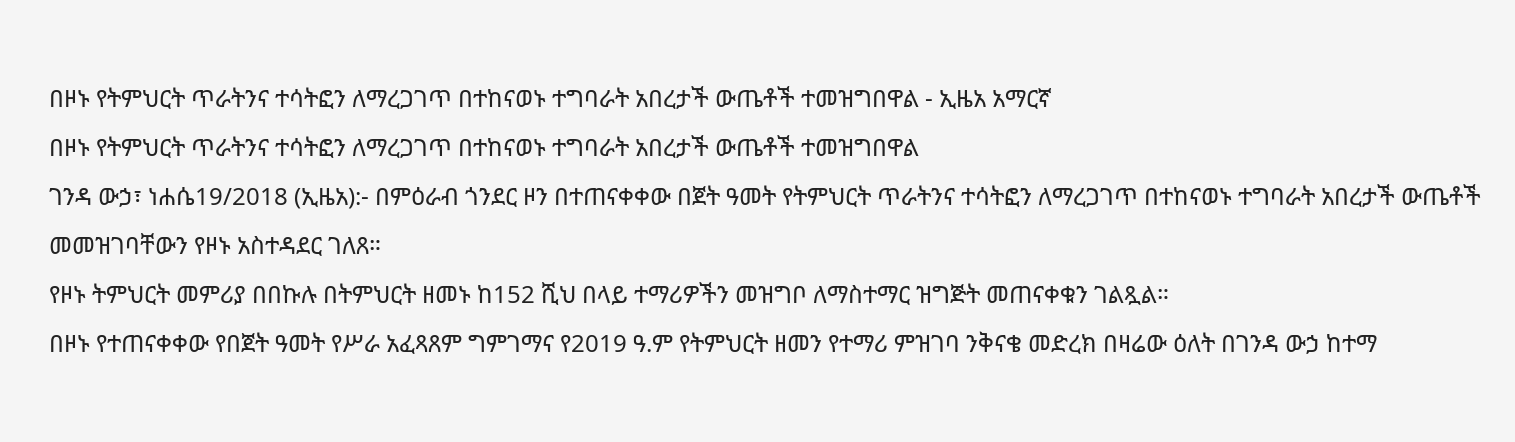በዞኑ የትምህርት ጥራትንና ተሳትፎን ለማረጋገጥ በተከናወኑ ተግባራት አበረታች ውጤቶች ተመዝግበዋል - ኢዜአ አማርኛ
በዞኑ የትምህርት ጥራትንና ተሳትፎን ለማረጋገጥ በተከናወኑ ተግባራት አበረታች ውጤቶች ተመዝግበዋል
ገንዳ ውኃ፣ ነሐሴ19/2018 (ኢዜአ):- በምዕራብ ጎንደር ዞን በተጠናቀቀው በጀት ዓመት የትምህርት ጥራትንና ተሳትፎን ለማረጋገጥ በተከናወኑ ተግባራት አበረታች ውጤቶች መመዝገባቸውን የዞኑ አስተዳደር ገለጸ።
የዞኑ ትምህርት መምሪያ በበኩሉ በትምህርት ዘመኑ ከ152 ሺህ በላይ ተማሪዎችን መዝግቦ ለማስተማር ዝግጅት መጠናቀቁን ገልጿል።
በዞኑ የተጠናቀቀው የበጀት ዓመት የሥራ አፈጻጸም ግምገማና የ2019 ዓ.ም የትምህርት ዘመን የተማሪ ምዝገባ ንቅናቄ መድረክ በዛሬው ዕለት በገንዳ ውኃ ከተማ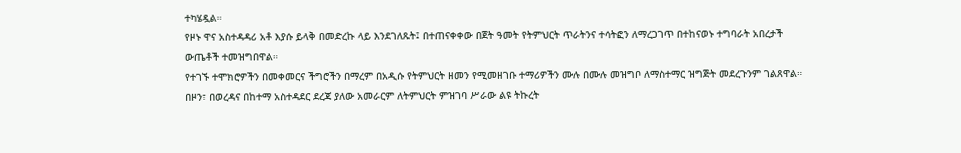ተካሄዷል።
የዞኑ ዋና አስተዳዳሪ አቶ እያሱ ይላቅ በመድረኩ ላይ እንደገለጹት፤ በተጠናቀቀው በጀት ዓመት የትምህርት ጥራትንና ተሳትፎን ለማረጋገጥ በተከናወኑ ተግባራት አበረታች ውጤቶች ተመዝግበዋል።
የተገኙ ተሞክሮዎችን በመቀመርና ችግሮችን በማረም በአዲሱ የትምህርት ዘመን የሚመዘገቡ ተማሪዎችን ሙሉ በሙሉ መዝግቦ ለማስተማር ዝግጅት መደረጉንም ገልጸዋል።
በዞን፣ በወረዳና በከተማ አስተዳደር ደረጃ ያለው አመራርም ለትምህርት ምዝገባ ሥራው ልዩ ትኩረት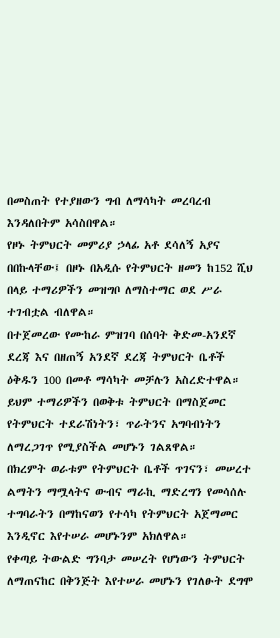በመስጠት የተያዘውን ግብ ለማሳካት መረባረብ እንዳለበትም አሳስበዋል።
የዞኑ ትምህርት መምሪያ ኃላፊ አቶ ደሳለኝ አያና በበኩላቸው፤ በዞኑ በአዲሱ የትምህርት ዘመን ከ152 ሺህ በላይ ተማሪዎችን መዝግቦ ለማስተማር ወደ ሥራ ተገብቷል ብለዋል።
በተጀመረው የሙከራ ምዝገባ በሰባት ቅድመ-አንደኛ ደረጃ እና በዘጠኝ አንደኛ ደረጃ ትምህርት ቤቶች ዕቅዱን 100 በመቶ ማሳካት መቻሉን አስረድተዋል።
ይህም ተማሪዎችን በወቅቱ ትምህርት በማስጀመር የትምህርት ተደራሽነትን፣ ጥራትንና አግባብነትን ለማረጋገጥ የሚያስችል መሆኑን ገልጸዋል።
በክረምት ወራቱም የትምህርት ቤቶች ጥገናን፣ መሠረተ ልማትን ማሟላትና ውብና ማራኪ ማድረግን የመሳሰሉ ተግባራትን በማከናወን የተሳካ የትምህርት አጀማመር እንዲኖር እየተሠራ መሆኑንም አክለዋል።
የቀጣይ ትውልድ ግንባታ መሠረት የሆነውን ትምህርት ለማጠናከር በቅንጅት እየተሠራ መሆኑን የገለፁት ደግሞ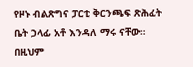የዞኑ ብልጽግና ፓርቲ ቅርንጫፍ ጽሕፈት ቤት ኃላፊ አቶ እንዳለ ማሩ ናቸው።
በዚህም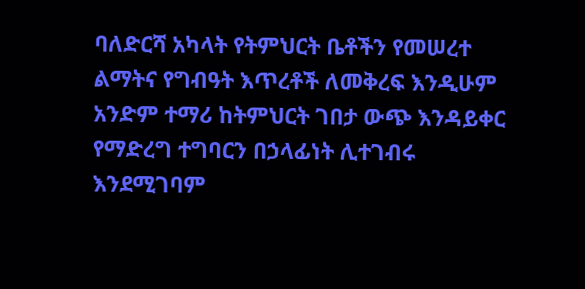ባለድርሻ አካላት የትምህርት ቤቶችን የመሠረተ ልማትና የግብዓት እጥረቶች ለመቅረፍ እንዲሁም አንድም ተማሪ ከትምህርት ገበታ ውጭ እንዳይቀር የማድረግ ተግባርን በኃላፊነት ሊተገብሩ እንደሚገባም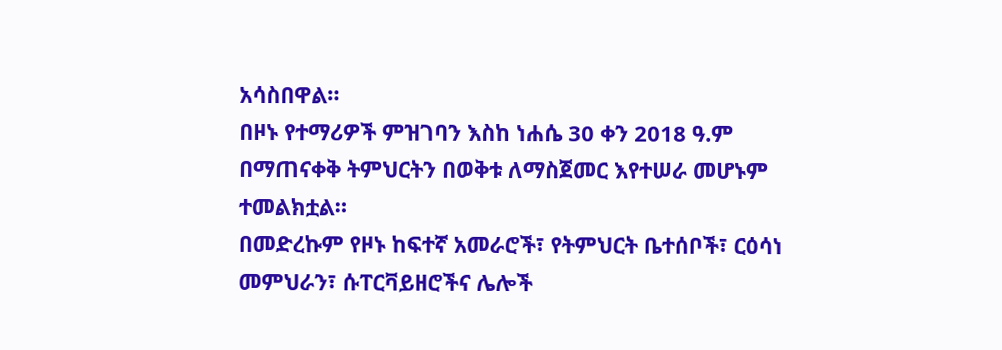አሳስበዋል።
በዞኑ የተማሪዎች ምዝገባን እስከ ነሐሴ 30 ቀን 2018 ዓ.ም በማጠናቀቅ ትምህርትን በወቅቱ ለማስጀመር እየተሠራ መሆኑም ተመልክቷል።
በመድረኩም የዞኑ ከፍተኛ አመራሮች፣ የትምህርት ቤተሰቦች፣ ርዕሳነ መምህራን፣ ሱፐርቫይዘሮችና ሌሎች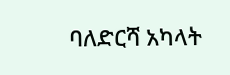ባለድርሻ አካላት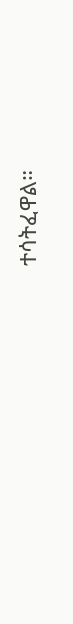ተሳትፈዋል።